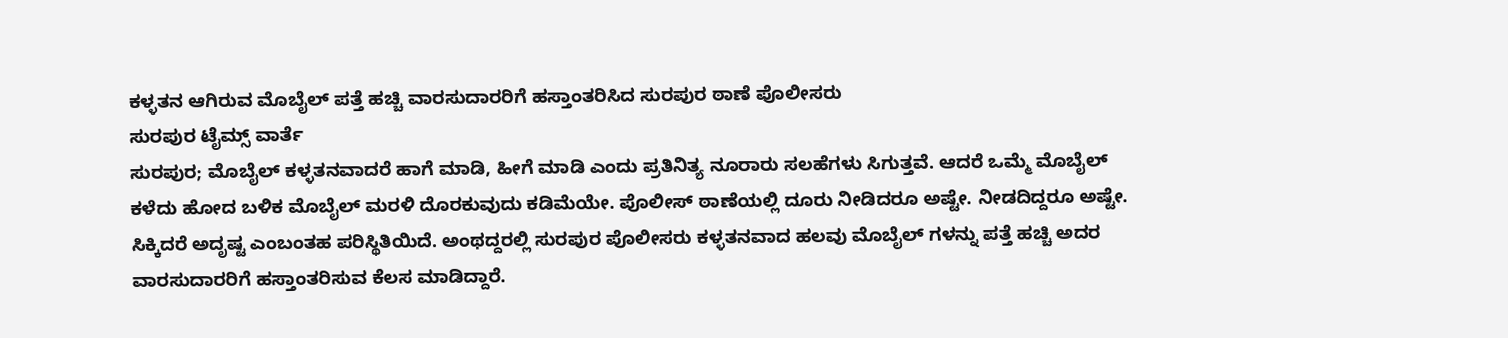ಕಳ್ಳತನ ಆಗಿರುವ ಮೊಬೈಲ್ ಪತ್ತೆ ಹಚ್ಚಿ ವಾರಸುದಾರರಿಗೆ ಹಸ್ತಾಂತರಿಸಿದ ಸುರಪುರ ಠಾಣೆ ಪೊಲೀಸರು
ಸುರಪುರ ಟೈಮ್ಸ್ ವಾರ್ತೆ
ಸುರಪುರ; ಮೊಬೈಲ್ ಕಳ್ಳತನವಾದರೆ ಹಾಗೆ ಮಾಡಿ, ಹೀಗೆ ಮಾಡಿ ಎಂದು ಪ್ರತಿನಿತ್ಯ ನೂರಾರು ಸಲಹೆಗಳು ಸಿಗುತ್ತವೆ. ಆದರೆ ಒಮ್ಮೆ ಮೊಬೈಲ್ ಕಳೆದು ಹೋದ ಬಳಿಕ ಮೊಬೈಲ್ ಮರಳಿ ದೊರಕುವುದು ಕಡಿಮೆಯೇ. ಪೊಲೀಸ್ ಠಾಣೆಯಲ್ಲಿ ದೂರು ನೀಡಿದರೂ ಅಷ್ಟೇ. ನೀಡದಿದ್ದರೂ ಅಷ್ಟೇ. ಸಿಕ್ಕಿದರೆ ಅದೃಷ್ಟ ಎಂಬಂತಹ ಪರಿಸ್ಥಿತಿಯಿದೆ. ಅಂಥದ್ದರಲ್ಲಿ ಸುರಪುರ ಪೊಲೀಸರು ಕಳ್ಳತನವಾದ ಹಲವು ಮೊಬೈಲ್ ಗಳನ್ನು ಪತ್ತೆ ಹಚ್ಚಿ ಅದರ ವಾರಸುದಾರರಿಗೆ ಹಸ್ತಾಂತರಿಸುವ ಕೆಲಸ ಮಾಡಿದ್ದಾರೆ.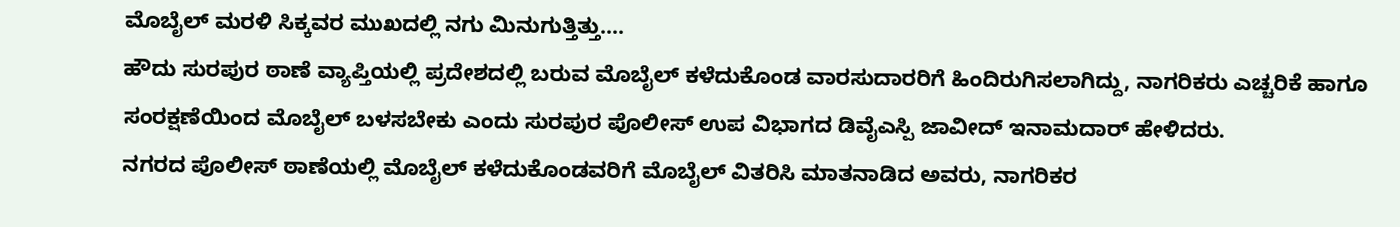ಮೊಬೈಲ್ ಮರಳಿ ಸಿಕ್ಕವರ ಮುಖದಲ್ಲಿ ನಗು ಮಿನುಗುತ್ತಿತ್ತು….
ಹೌದು ಸುರಪುರ ಠಾಣೆ ವ್ಯಾಪ್ತಿಯಲ್ಲಿ ಪ್ರದೇಶದಲ್ಲಿ ಬರುವ ಮೊಬೈಲ್ ಕಳೆದುಕೊಂಡ ವಾರಸುದಾರರಿಗೆ ಹಿಂದಿರುಗಿಸಲಾಗಿದ್ದು, ನಾಗರಿಕರು ಎಚ್ಚರಿಕೆ ಹಾಗೂ ಸಂರಕ್ಷಣೆಯಿಂದ ಮೊಬೈಲ್ ಬಳಸಬೇಕು ಎಂದು ಸುರಪುರ ಪೊಲೀಸ್ ಉಪ ವಿಭಾಗದ ಡಿವೈಎಸ್ಪಿ ಜಾವೀದ್ ಇನಾಮದಾರ್ ಹೇಳಿದರು.
ನಗರದ ಪೊಲೀಸ್ ಠಾಣೆಯಲ್ಲಿ ಮೊಬೈಲ್ ಕಳೆದುಕೊಂಡವರಿಗೆ ಮೊಬೈಲ್ ವಿತರಿಸಿ ಮಾತನಾಡಿದ ಅವರು, ನಾಗರಿಕರ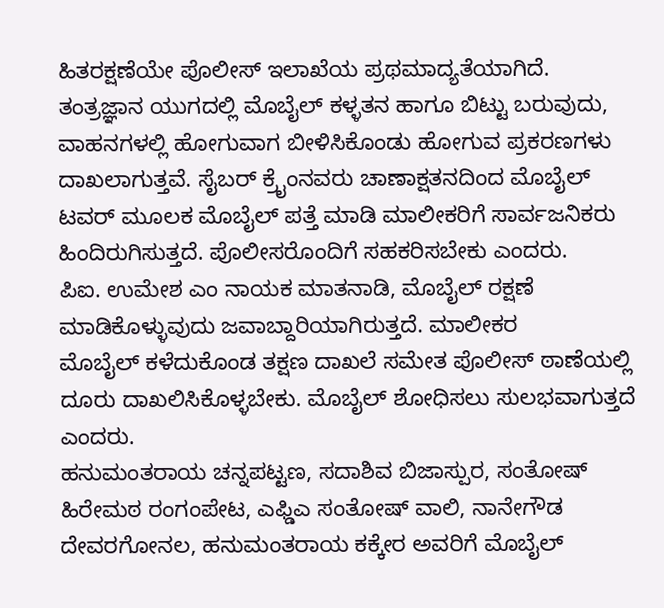ಹಿತರಕ್ಷಣೆಯೇ ಪೊಲೀಸ್ ಇಲಾಖೆಯ ಪ್ರಥಮಾದ್ಯತೆಯಾಗಿದೆ. ತಂತ್ರಜ್ಞಾನ ಯುಗದಲ್ಲಿ ಮೊಬೈಲ್ ಕಳ್ಳತನ ಹಾಗೂ ಬಿಟ್ಟು ಬರುವುದು, ವಾಹನಗಳಲ್ಲಿ ಹೋಗುವಾಗ ಬೀಳಿಸಿಕೊಂಡು ಹೋಗುವ ಪ್ರಕರಣಗಳು ದಾಖಲಾಗುತ್ತವೆ. ಸೈಬರ್ ಕ್ರೈಂನವರು ಚಾಣಾಕ್ಷತನದಿಂದ ಮೊಬೈಲ್ ಟವರ್ ಮೂಲಕ ಮೊಬೈಲ್ ಪತ್ತೆ ಮಾಡಿ ಮಾಲೀಕರಿಗೆ ಸಾರ್ವಜನಿಕರು ಹಿಂದಿರುಗಿಸುತ್ತದೆ. ಪೊಲೀಸರೊಂದಿಗೆ ಸಹಕರಿಸಬೇಕು ಎಂದರು.
ಪಿಐ. ಉಮೇಶ ಎಂ ನಾಯಕ ಮಾತನಾಡಿ, ಮೊಬೈಲ್ ರಕ್ಷಣೆ ಮಾಡಿಕೊಳ್ಳುವುದು ಜವಾಬ್ದಾರಿಯಾಗಿರುತ್ತದೆ. ಮಾಲೀಕರ
ಮೊಬೈಲ್ ಕಳೆದುಕೊಂಡ ತಕ್ಷಣ ದಾಖಲೆ ಸಮೇತ ಪೊಲೀಸ್ ಠಾಣೆಯಲ್ಲಿ ದೂರು ದಾಖಲಿಸಿಕೊಳ್ಳಬೇಕು. ಮೊಬೈಲ್ ಶೋಧಿಸಲು ಸುಲಭವಾಗುತ್ತದೆ ಎಂದರು.
ಹನುಮಂತರಾಯ ಚನ್ನಪಟ್ಟಣ, ಸದಾಶಿವ ಬಿಜಾಸ್ಪುರ, ಸಂತೋಷ್ ಹಿರೇಮಠ ರಂಗಂಪೇಟ, ಎಫ್ಡಿಎ ಸಂತೋಷ್ ವಾಲಿ, ನಾನೇಗೌಡ ದೇವರಗೋನಲ, ಹನುಮಂತರಾಯ ಕಕ್ಕೇರ ಅವರಿಗೆ ಮೊಬೈಲ್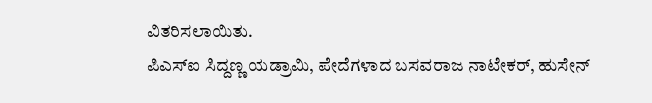ವಿತರಿಸಲಾಯಿತು.
ಪಿಎಸ್ಐ ಸಿದ್ದಣ್ಣ ಯಡ್ರಾಮಿ, ಪೇದೆಗಳಾದ ಬಸವರಾಜ ನಾಟೇಕರ್, ಹುಸೇನ್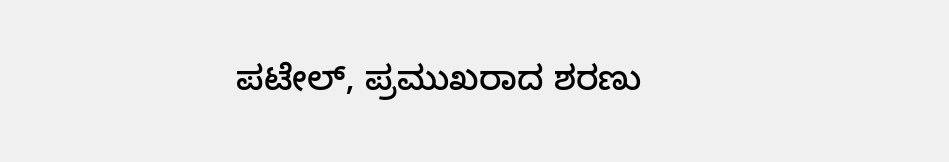ಪಟೇಲ್, ಪ್ರಮುಖರಾದ ಶರಣು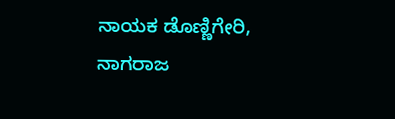ನಾಯಕ ಡೊಣ್ಣಿಗೇರಿ, ನಾಗರಾಜ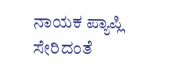ನಾಯಕ ಪ್ಯಾಪ್ಲಿ ಸೇರಿದಂತೆ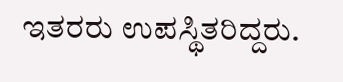ಇತರರು ಉಪಸ್ಥಿತರಿದ್ದರು.